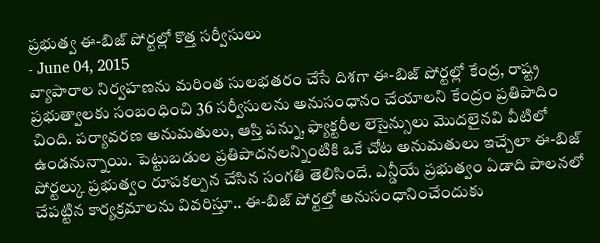ప్రభుత్వ ఈ-బిజ్ పోర్టల్లో కొత్త సర్వీసులు
- June 04, 2015
వ్యాపారాల నిర్వహణను మరింత సులభతరం చేసే దిశగా ఈ-బిజ్ పోర్టల్లో కేంద్ర, రాష్ట్ర ప్రభుత్వాలకు సంబంధించి 36 సర్వీసులను అనుసంధానం చేయాలని కేంద్రం ప్రతిపాదిం చింది. పర్యావరణ అనుమతులు, ఆస్తి పన్ను, ఫ్యాక్టరీల లెసైన్సులు మొదలైనవి వీటిలో ఉండనున్నాయి. పెట్టుబడుల ప్రతిపాదనలన్నింటికి ఒకే చోట అనుమతులు ఇచ్చేలా ఈ-బిజ్ పోర్టల్కు ప్రభుత్వం రూపకల్పన చేసిన సంగతి తెలిసిందే. ఎన్డీయే ప్రభుత్వం ఏడాది పాలనలో చేపట్టిన కార్యక్రమాలను వివరిస్తూ.. ఈ-బిజ్ పోర్టల్తో అనుసంధానించేందుకు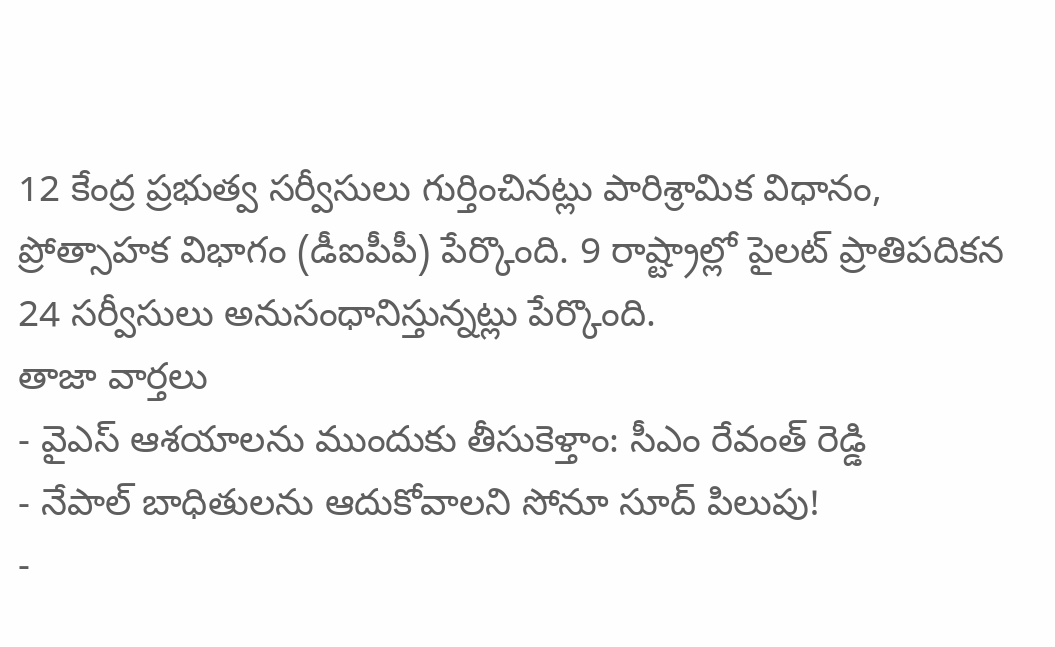12 కేంద్ర ప్రభుత్వ సర్వీసులు గుర్తించినట్లు పారిశ్రామిక విధానం, ప్రోత్సాహక విభాగం (డీఐపీపీ) పేర్కొంది. 9 రాష్ట్రాల్లో పైలట్ ప్రాతిపదికన 24 సర్వీసులు అనుసంధానిస్తున్నట్లు పేర్కొంది.
తాజా వార్తలు
- వైఎస్ ఆశయాలను ముందుకు తీసుకెళ్తాం: సీఎం రేవంత్ రెడ్డి
- నేపాల్ బాధితులను ఆదుకోవాలని సోనూ సూద్ పిలుపు!
-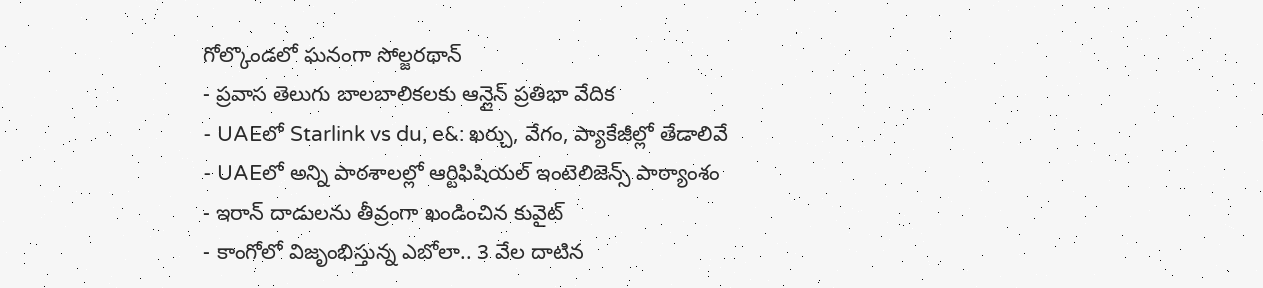గోల్కొండలో ఘనంగా సోల్జరథాన్
- ప్రవాస తెలుగు బాలబాలికలకు ఆన్లైన్ ప్రతిభా వేదిక
- UAEలో Starlink vs du, e&: ఖర్చు, వేగం, ప్యాకేజీల్లో తేడాలివే
- UAEలో అన్ని పాఠశాలల్లో ఆర్టిఫిషియల్ ఇంటెలిజెన్స్ పాఠ్యాంశం
- ఇరాన్ దాడులను తీవ్రంగా ఖండించిన కువైట్
- కాంగోలో విజృంభిస్తున్న ఎబోలా.. 3 వేల దాటిన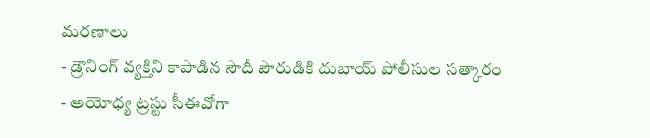మరణాలు
- డ్రౌనింగ్ వ్యక్తిని కాపాడిన సౌదీ పౌరుడికి దుబాయ్ పోలీసుల సత్కారం
- అయోధ్య ట్రస్టు సీఈవోగా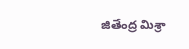జితేంద్ర మిశ్రా